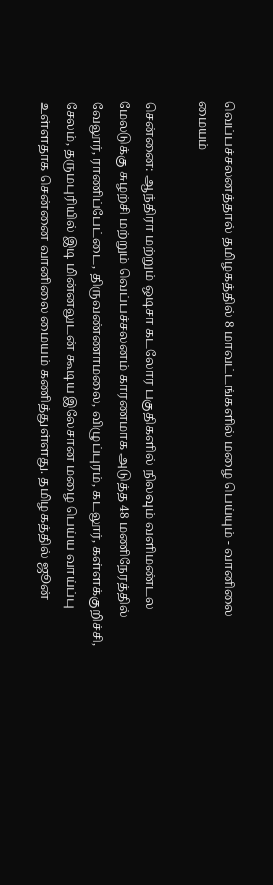வெப்பச்சலனத்தால் தமிழகத்தில் 8 மாவட்டங்களில் மழை பெய்யும் - வானிலை மையம்

சென்னை: ஆந்திரா மற்றும் ஒடிசா கடலோர பகுதிகளில் நிலவும் வளிமண்டல மேலடுக்கு சுழற்சி மற்றும் வெப்பச்சலனம் காரணமாக அடுத்த 48 மணிநேரத்தில் வேலூர், ராணிப்பேட்டை, திருவண்ணாமலை, விழுப்புரம், கடலூர், கள்ளக்குறிச்சி, சேலம், தருமபுரியில் இடி மின்னலுடன் கூடிய இலேசான மழை பெய்ய வாய்ப்பு உள்ளதாக சென்னை வானிலை மையம் கணித்துள்ளது. தமிழகத்தில் ஜூன்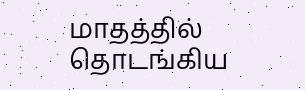மாதத்தில் தொடங்கிய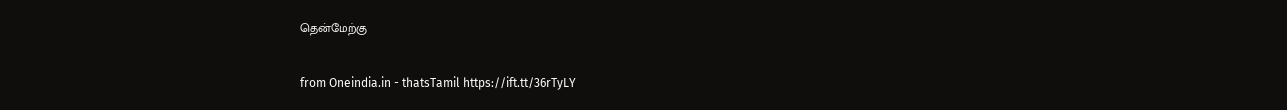தென்மேற்கு

from Oneindia.in - thatsTamil https://ift.tt/36rTyLY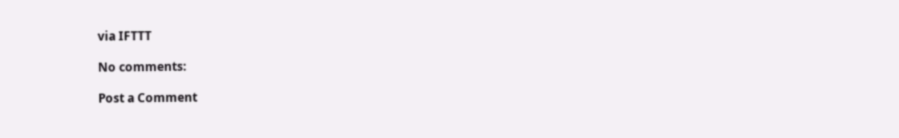via IFTTT

No comments:

Post a Comment